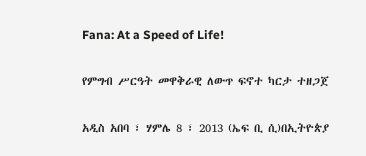Fana: At a Speed of Life!

የምግብ ሥርዓት መዋቅራዊ ለውጥ ፍኖተ ካርታ ተዘጋጀ

አዲስ አበባ ፣ ሃምሌ 8 ፣ 2013 (ኤፍ ቢ ሲ)በኢትዮጵያ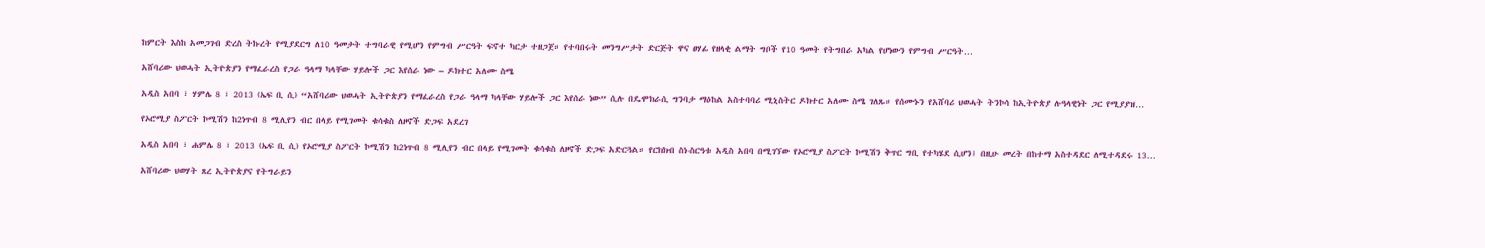ከምርት እስከ አመጋገብ ድረስ ትኩረት የሚያደርግ ለ10 ዓመታት ተግባራዊ የሚሆን የምግብ ሥርዓት ፍኖተ ካርታ ተዘጋጀ። የተባበሩት መንግሥታት ድርጅት ዋና ፀሃፊ የዘላቂ ልማት ግቦች የ10 ዓመት የትግበራ አካል የሆነውን የምግብ ሥርዓት…

አሸባሪው ህወሓት ኢትዮጵያን የማፈራረስ የጋራ ዓላማ ካላቸው ሃይሎች ጋር እየሰራ ነው – ዶክተር አለሙ ስሜ

አዲስ አበባ ፣ ሃምሌ 8 ፣ 2013 (ኤፍ ቢ ሲ) “አሸባሪው ህወሓት ኢትዮጵያን የማፈራረስ የጋራ ዓላማ ካላቸው ሃይሎች ጋር እየሰራ ነው” ሲሉ በዴሞክራሲ ግንባታ ማዕከል አስተባባሪ ሚኒስትር ዶክተር አለሙ ስሜ ገለጹ። የሰሙኑን የአሸባሪ ህወሓት ትንኮሳ ከኢትዮጵያ ሉዓላዊነት ጋር የሚያያዝ…

የኦሮሚያ ስፖርት ኮሚሽን ከ2ነጥብ 8 ሚሊየን ብር በላይ የሚገመት ቁሳቁስ ለዞኖች ድጋፍ አደረገ

አዲስ አበባ ፣ ሐምሌ 8 ፣ 2013 (ኤፍ ቢ ሲ) የኦሮሚያ ስፖርት ኮሚሽን ከ2ነጥብ 8 ሚሊየን ብር በላይ የሚገመት ቁሳቁስ ለዞኖች ድጋፍ አድርጓል። የርክክብ ስነ-ስርዓቱ አዲስ አበባ በሚገኘው የኦሮሚያ ስፖርት ኮሚሽን ቅጥር ግቢ የተካሄደ ሲሆን፤ በዚሁ መረት በከተማ አስተዳደር ለሚተዳደሩ 13…

አሸባሪው ህወሃት ጸረ ኢትዮጵያና የትግራይን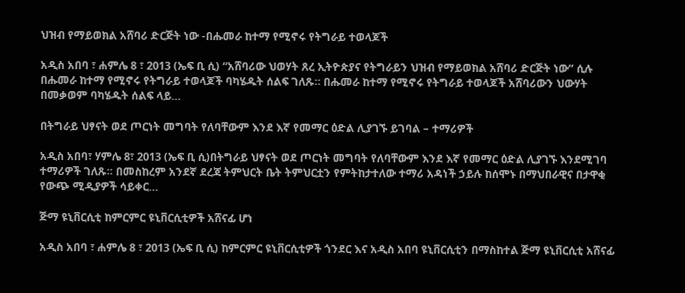ህዝብ የማይወክል አሸባሪ ድርጅት ነው -በሑመራ ከተማ የሚኖሩ የትግራይ ተወላጆች

አዲስ አበባ ፣ ሐምሌ 8 ፣ 2013 (ኤፍ ቢ ሲ) “አሸባሪው ህወሃት ጸረ ኢትዮጵያና የትግራይን ህዝብ የማይወክል አሸባሪ ድርጅት ነው” ሲሉ በሑመራ ከተማ የሚኖሩ የትግራይ ተወላጆች ባካሄዱት ሰልፍ ገለጹ። በሑመራ ከተማ የሚኖሩ የትግራይ ተወላጆች አሸባሪውን ህውሃት በመቃወም ባካሄዱት ሰልፍ ላይ…

በትግራይ ህፃናት ወደ ጦርነት መግባት የለባቸውም እንደ እኛ የመማር ዕድል ሊያገኙ ይገባል – ተማሪዎች

አዲስ አበባ፣ ሃምሌ 8፣ 2013 (ኤፍ ቢ ሲ)በትግራይ ህፃናት ወደ ጦርነት መግባት የለባቸውም እንደ እኛ የመማር ዕድል ሊያገኙ እንደሚገባ ተማሪዎች ገለጹ፡፡ በመስከረም አንደኛ ደረጃ ትምህርት ቤት ትምህርቷን የምትከታተለው ተማሪ አዳነች ኃይሉ ከሰሞኑ በማህበራዊና በታዋቂ የውጭ ሚዲያዎች ሳይቀር…

ጅማ ዩኒቨርሲቲ ከምርምር ዩኒቨርሲቲዎች አሸናፊ ሆነ

አዲስ አበባ ፣ ሐምሌ 8 ፣ 2013 (ኤፍ ቢ ሲ) ከምርምር ዩኒቨርሲቲዎች ጎንደር እና አዲስ አበባ ዩኒቨርሲቲን በማስከተል ጅማ ዩኒቨርሲቲ አሸናፊ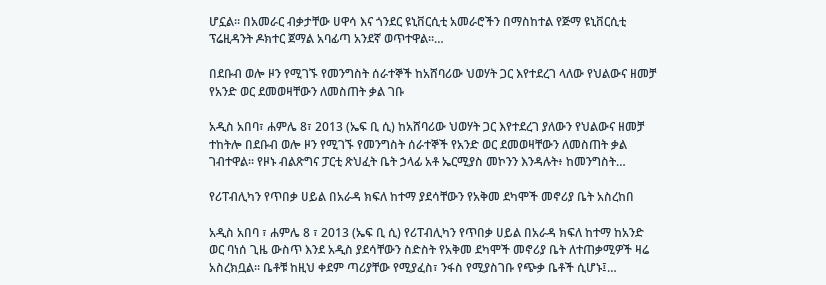ሆኗል። በአመራር ብቃታቸው ሀዋሳ እና ጎንደር ዩኒቨርሲቲ አመራሮችን በማስከተል የጅማ ዩኒቨርሲቲ ፕሬዚዳንት ዶክተር ጀማል አባፊጣ አንደኛ ወጥተዋል።…

በደቡብ ወሎ ዞን የሚገኙ የመንግስት ሰራተኞች ከአሸባሪው ህወሃት ጋር እየተደረገ ላለው የህልውና ዘመቻ የአንድ ወር ደመወዛቸውን ለመስጠት ቃል ገቡ

አዲስ አበባ፣ ሐምሌ 8፣ 2013 (ኤፍ ቢ ሲ) ከአሸባሪው ህወሃት ጋር እየተደረገ ያለውን የህልውና ዘመቻ ተከትሎ በደቡብ ወሎ ዞን የሚገኙ የመንግስት ሰራተኞች የአንድ ወር ደመወዛቸውን ለመስጠት ቃል ገብተዋል። የዞኑ ብልጽግና ፓርቲ ጽህፈት ቤት ኃላፊ አቶ ኤርሚያስ መኮንን እንዳሉት፥ ከመንግስት…

የሪፐብሊካን የጥበቃ ሀይል በአራዳ ክፍለ ከተማ ያደሳቸውን የአቅመ ደካሞች መኖሪያ ቤት አስረከበ

አዲስ አበባ ፣ ሐምሌ 8 ፣ 2013 (ኤፍ ቢ ሲ) የሪፐብሊካን የጥበቃ ሀይል በአራዳ ክፍለ ከተማ ከአንድ ወር ባነሰ ጊዜ ውስጥ እንደ አዲስ ያደሳቸውን ስድስት የአቅመ ደካሞች መኖሪያ ቤት ለተጠቃሚዎች ዛሬ አስረክቧል። ቤቶቹ ከዚህ ቀደም ጣሪያቸው የሚያፈስ፣ ንፋስ የሚያስገቡ የጭቃ ቤቶች ሲሆኑ፤…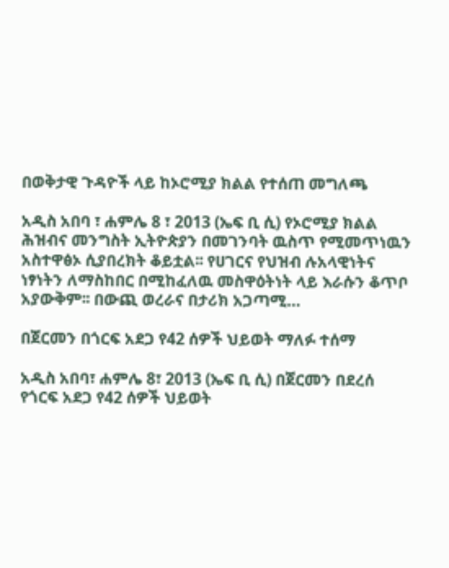በወቅታዊ ጉዳዮች ላይ ከኦሮሚያ ክልል የተሰጠ መግለጫ

አዲስ አበባ ፣ ሐምሌ 8 ፣ 2013 (ኤፍ ቢ ሲ) የኦሮሚያ ክልል ሕዝብና መንግስት ኢትዮጵያን በመገንባት ዉስጥ የሚመጥነዉን አስተዋፅኦ ሲያበረክት ቆይቷል፡፡ የሀገርና የህዝብ ሉአላዊነትና ነፃነትን ለማስከበር በሚከፈለዉ መስዋዕትነት ላይ እራሱን ቆጥቦ አያውቅም፡፡ በውጪ ወረራና በታሪክ አጋጣሚ…

በጀርመን በጎርፍ አደጋ የ42 ሰዎች ህይወት ማለፉ ተሰማ

አዲስ አበባ፣ ሐምሌ 8፣ 2013 (ኤፍ ቢ ሲ) በጀርመን በደረሰ የጎርፍ አደጋ የ42 ሰዎች ህይወት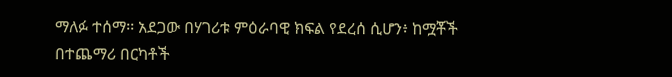ማለፉ ተሰማ፡፡ አደጋው በሃገሪቱ ምዕራባዊ ክፍል የደረሰ ሲሆን፥ ከሟቾች በተጨማሪ በርካቶች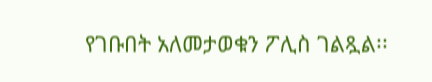የገቡበት አለመታወቁን ፖሊስ ገልጿል፡፡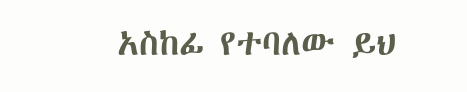አስከፊ የተባለው ይህ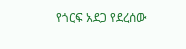የጎርፍ አደጋ የደረሰው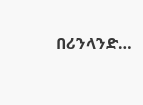በሪንላንድ…